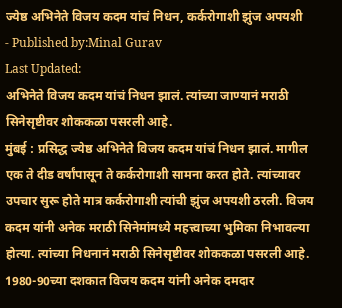ज्येष्ठ अभिनेते विजय कदम यांचं निधन, कर्करोगाशी झुंज अपयशी
- Published by:Minal Gurav
Last Updated:
अभिनेते विजय कदम यांचं निधन झालं. त्यांच्या जाण्यानं मराठी सिनेसृष्टीवर शोककळा पसरली आहे.
मुंबई : प्रसिद्ध ज्येष्ठ अभिनेते विजय कदम यांचं निधन झालं. मागील एक ते दीड वर्षांपासून ते कर्करोगाशी सामना करत होते. त्यांच्यावर उपचार सुरू होते मात्र कर्करोगाशी त्यांची झुंज अपयशी ठरली. विजय कदम यांनी अनेक मराठी सिनेमांमध्ये महत्त्वाच्या भुमिका निभावल्या होत्या. त्यांच्या निधनानं मराठी सिनेसृष्टीवर शोककळा पसरली आहे. 1980-90च्या दशकात विजय कदम यांनी अनेक दमदार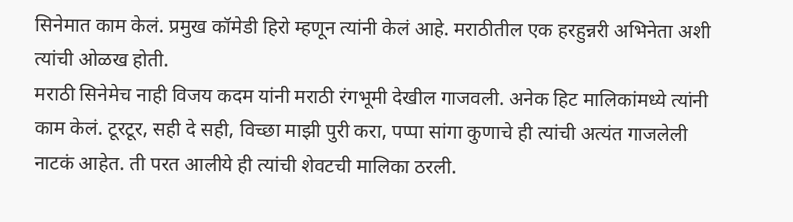सिनेमात काम केलं. प्रमुख कॉमेडी हिरो म्हणून त्यांनी केलं आहे. मराठीतील एक हरहुन्नरी अभिनेता अशी त्यांची ओळख होती.
मराठी सिनेमेच नाही विजय कदम यांनी मराठी रंगभूमी देखील गाजवली. अनेक हिट मालिकांमध्ये त्यांनी काम केलं. टूरटूर, सही दे सही, विच्छा माझी पुरी करा, पप्पा सांगा कुणाचे ही त्यांची अत्यंत गाजलेली नाटकं आहेत. ती परत आलीये ही त्यांची शेवटची मालिका ठरली.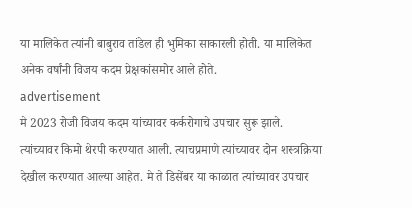या मालिकेत त्यांनी बाबुराव तांडेल ही भुमिका साकारली होती. या मालिकेत अनेक वर्षांनी विजय कदम प्रेक्षकांसमोर आले होते.
advertisement
मे 2023 रोजी विजय कदम यांच्यावर कर्करोगाचे उपचार सुरू झाले. त्यांच्यावर किमो थेरपी करण्यात आली. त्याचप्रमाणे त्यांच्यावर दोन शस्त्रक्रिया देखील करण्यात आल्या आहेत. मे ते डिसेंबर या काळात त्यांच्यावर उपचार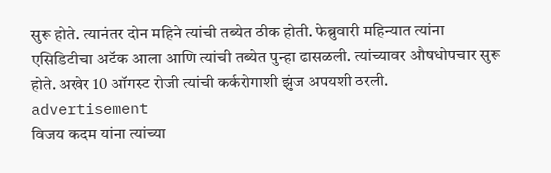सुरू होते. त्यानंतर दोन महिने त्यांची तब्येत ठीक होती. फेब्रुवारी महिन्यात त्यांना एसिडिटीचा अटॅक आला आणि त्यांची तब्येत पुन्हा ढासळली. त्यांच्यावर औषधोपचार सुरू होते. अखेर 10 ऑगस्ट रोजी त्यांची कर्करोगाशी झुंज अपयशी ठरली.
advertisement
विजय कदम यांना त्यांच्या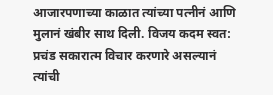आजारपणाच्या काळात त्यांच्या पत्नीनं आणि मुलानं खंबीर साथ दिली. विजय कदम स्वत: प्रचंड सकारात्म विचार करणारे असल्यानं त्यांची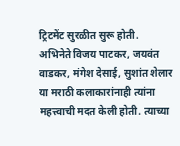ट्रिटमेंट सुरळीत सुरू होती. अभिनेते विजय पाटकर, जयवंत वाडकर, मंगेश देसाई, सुशांत शेलार या मराठी कलाकारांनाही त्यांना महत्त्वाची मदत केली होती. त्याच्या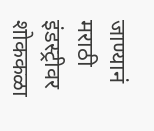जाण्यानं मराठी इंडस्ट्रीवर शोककळा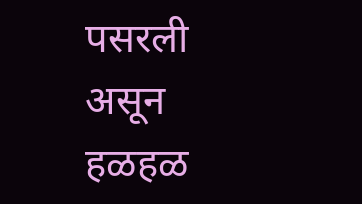पसरली असून हळहळ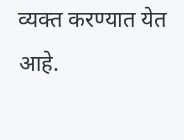व्यक्त करण्यात येत आहे.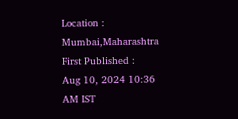Location :
Mumbai,Maharashtra
First Published :
Aug 10, 2024 10:36 AM IST